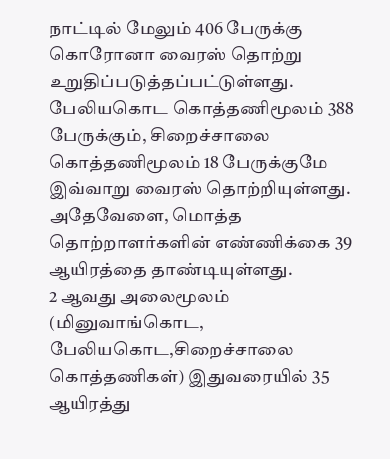நாட்டில் மேலும் 406 பேருக்கு கொரோனா வைரஸ் தொற்று உறுதிப்படுத்தப்பட்டுள்ளது.
பேலியகொட கொத்தணிமூலம் 388 பேருக்கும், சிறைச்சாலை கொத்தணிமூலம் 18 பேருக்குமே இவ்வாறு வைரஸ் தொற்றியுள்ளது.
அதேவேளை, மொத்த தொற்றாளர்களின் எண்ணிக்கை 39 ஆயிரத்தை தாண்டியுள்ளது.
2 ஆவது அலைமூலம் (மினுவாங்கொட, பேலியகொட,சிறைச்சாலை கொத்தணிகள்) இதுவரையில் 35 ஆயிரத்து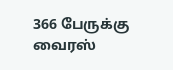366 பேருக்கு வைரஸ்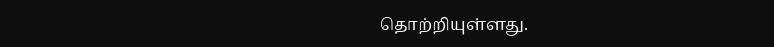தொற்றியுள்ளது.